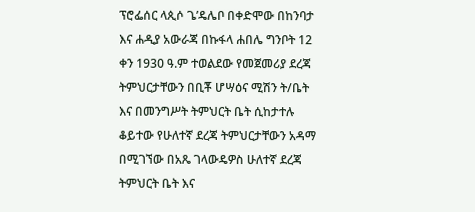ፕሮፌሰር ላጲሶ ጌ’ዴሌቦ በቀድሞው በከንባታ እና ሐዲያ አውራጃ በኩፋላ ሐበሌ ግንቦት 12 ቀን 1930 ዓ.ም ተወልደው የመጀመሪያ ደረጃ ትምህርታቸውን በቢቾ ሆሣዕና ሚሽን ት/ቤት እና በመንግሥት ትምህርት ቤት ሲከታተሉ ቆይተው የሁለተኛ ደረጃ ትምህርታቸውን አዳማ በሚገኘው በአጼ ገላውዴዎስ ሁለተኛ ደረጃ ትምህርት ቤት እና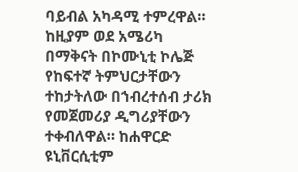ባይብል አካዳሚ ተምረዋል።
ከዚያም ወደ አሜሪካ በማቅናት በኮሙኒቲ ኮሌጅ የከፍተኛ ትምህርታቸውን ተከታትለው በኀብረተሰብ ታሪክ የመጀመሪያ ዲግሪያቸውን ተቀብለዋል። ከሐዋርድ ዩኒቨርሲቲም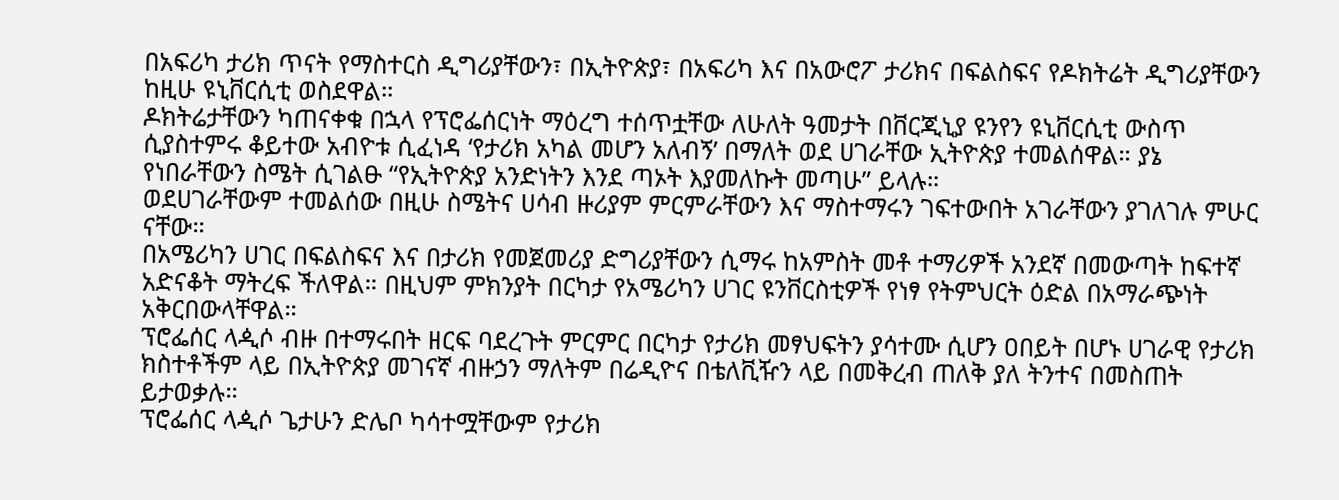በአፍሪካ ታሪክ ጥናት የማስተርስ ዲግሪያቸውን፣ በኢትዮጵያ፣ በአፍሪካ እና በአውሮፖ ታሪክና በፍልስፍና የዶክትሬት ዲግሪያቸውን ከዚሁ ዩኒቨርሲቲ ወስደዋል።
ዶክትሬታቸውን ካጠናቀቁ በኋላ የፕሮፌሰርነት ማዕረግ ተሰጥቷቸው ለሁለት ዓመታት በቨርጂኒያ ዩንየን ዩኒቨርሲቲ ውስጥ ሲያስተምሩ ቆይተው አብዮቱ ሲፈነዳ ‘የታሪክ አካል መሆን አለብኝ’ በማለት ወደ ሀገራቸው ኢትዮጵያ ተመልሰዋል። ያኔ የነበራቸውን ስሜት ሲገልፁ “የኢትዮጵያ አንድነትን እንደ ጣኦት እያመለኩት መጣሁ” ይላሉ።
ወደሀገራቸውም ተመልሰው በዚሁ ስሜትና ሀሳብ ዙሪያም ምርምራቸውን እና ማስተማሩን ገፍተውበት አገራቸውን ያገለገሉ ምሁር ናቸው።
በአሜሪካን ሀገር በፍልስፍና እና በታሪክ የመጀመሪያ ድግሪያቸውን ሲማሩ ከአምስት መቶ ተማሪዎች አንደኛ በመውጣት ከፍተኛ አድናቆት ማትረፍ ችለዋል። በዚህም ምክንያት በርካታ የአሜሪካን ሀገር ዩንቨርስቲዎች የነፃ የትምህርት ዕድል በአማራጭነት አቅርበውላቸዋል።
ፕሮፌሰር ላዺሶ ብዙ በተማሩበት ዘርፍ ባደረጉት ምርምር በርካታ የታሪክ መፃህፍትን ያሳተሙ ሲሆን ዐበይት በሆኑ ሀገራዊ የታሪክ ክስተቶችም ላይ በኢትዮጵያ መገናኛ ብዙኃን ማለትም በሬዲዮና በቴለቪዥን ላይ በመቅረብ ጠለቅ ያለ ትንተና በመስጠት ይታወቃሉ።
ፕሮፌሰር ላዺሶ ጌታሁን ድሌቦ ካሳተሟቸውም የታሪክ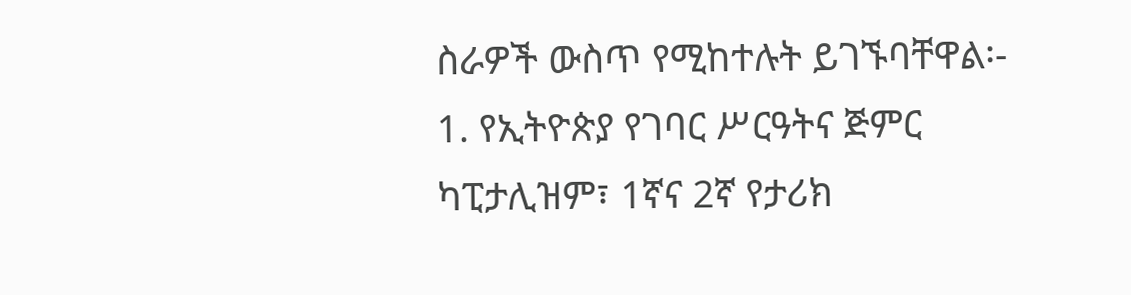ስራዎች ውስጥ የሚከተሉት ይገኙባቸዋል፡-
1. የኢትዮጵያ የገባር ሥርዓትና ጅምር ካፒታሊዝም፣ 1ኛና 2ኛ የታሪክ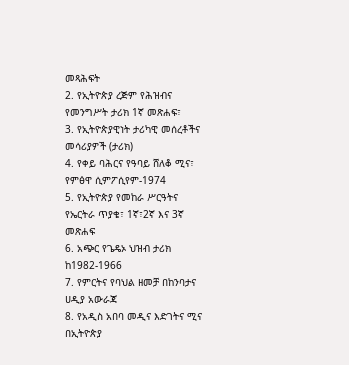መጻሕፍት
2. የኢትዮጵያ ረጅም የሕዝብና የመንግሥት ታሪክ 1ኛ መጽሐፍ፣
3. የኢትዮጵያዊነት ታሪካዊ መሰረቶችና መሳሪያዎች (ታሪክ)
4. የቀይ ባሕርና የዓባይ ሸለቆ ሚና፣ የምፅዋ ሲምፖሲየም-1974
5. የኢትዮጵያ የመከራ ሥርዓትና የኤርትራ ጥያቄ፣ 1ኛ፣2ኛ እና 3ኛ መጽሐፍ
6. አጭር የጌዴኦ ህዝብ ታሪክ ከ1982-1966
7. የምርትና የባህል ዘመቻ በከንባታና ሀዲያ አውራጃ
8. የአዲስ አበባ መዲና እድገትና ሚና በኢትዮጵያ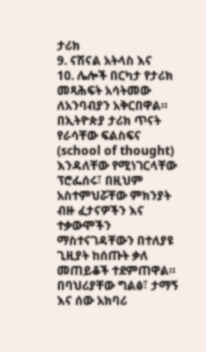ታሪክ
9. ናሽናል አትላስ እና
10. ሌሎች በርካታ የታሪክ መጻሕፍት አሳትመው ለአንባብያን አቅርበዋል።
በኢትዮጵያ ታሪክ ጥናት የራሳቸው ፍልስፍና (school of thought) እንዳለቸው የሚነገርላቸው ፕሮፌሰሩ፣ በዚህም አስተምህሯቸው ምክንያት ብዙ ፈታናዎችን እና ተቃውሞችን ማስተናገዳቸውን በተለያዩ ጊዚያት ከሰጡት ቃለ መጠይቆች ተደምጠዋል።
በባህሪያቸው ግልፅ፣ ታማኝ እና ሰው አክባሪ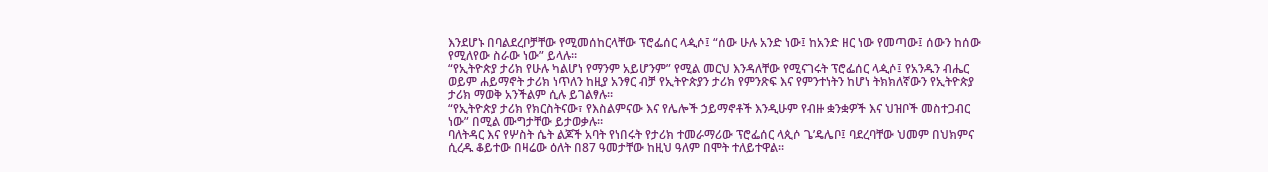እንደሆኑ በባልደረቦቻቸው የሚመሰከርላቸው ፕሮፌሰር ላዺሶ፤ “ሰው ሁሉ አንድ ነው፤ ከአንድ ዘር ነው የመጣው፤ ሰውን ከሰው የሚለየው ስራው ነው” ይላሉ።
“የኢትዮጵያ ታሪክ የሁሉ ካልሆነ የማንም አይሆንም” የሚል መርህ እንዳለቸው የሚናገሩት ፕሮፌሰር ላዺሶ፤ የአንዱን ብሔር ወይም ሐይማኖት ታሪክ ነጥለን ከዚያ አንፃር ብቻ የኢትዮጵያን ታሪክ የምንጽፍ እና የምንተነትን ከሆነ ትክክለኛውን የኢትዮጵያ ታሪክ ማወቅ አንችልም ሲሉ ይገልፃሉ።
“የኢትዮጵያ ታሪክ የክርስትናው፣ የእስልምናው እና የሌሎች ኃይማኖቶች እንዲሁም የብዙ ቋንቋዎች እና ህዝቦች መስተጋብር ነው” በሚል ሙግታቸው ይታወቃሉ።
ባለትዳር እና የሦስት ሴት ልጆች አባት የነበሩት የታሪክ ተመራማሪው ፕሮፌሰር ላጲሶ ጌ’ዴሌቦ፤ ባደረባቸው ህመም በህክምና ሲረዱ ቆይተው በዛሬው ዕለት በ87 ዓመታቸው ከዚህ ዓለም በሞት ተለይተዋል፡፡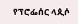የፕሮፌሰር ላጲሶ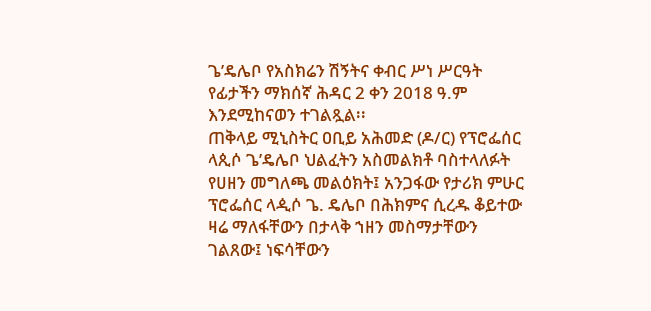ጌ’ዴሌቦ የአስክሬን ሽኝትና ቀብር ሥነ ሥርዓት የፊታችን ማክሰኛ ሕዳር 2 ቀን 2018 ዓ.ም እንደሚከናወን ተገልጿል፡፡
ጠቅላይ ሚኒስትር ዐቢይ አሕመድ (ዶ/ር) የፕሮፌሰር ላጲሶ ጌ’ዴሌቦ ህልፈትን አስመልክቶ ባስተላለፉት የሀዘን መግለጫ መልዕክት፤ አንጋፋው የታሪክ ምሁር ፕሮፌሰር ላዺሶ ጌ. ዴሌቦ በሕክምና ሲረዱ ቆይተው ዛሬ ማለፋቸውን በታላቅ ኀዘን መስማታቸውን ገልጸው፤ ነፍሳቸውን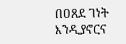በዐጸደ ገነት እንዲያኖርና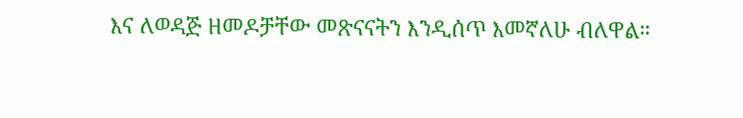እና ለወዳጅ ዘመዶቻቸው መጽናናትን እንዲሰጥ እመኛለሁ ብለዋል።